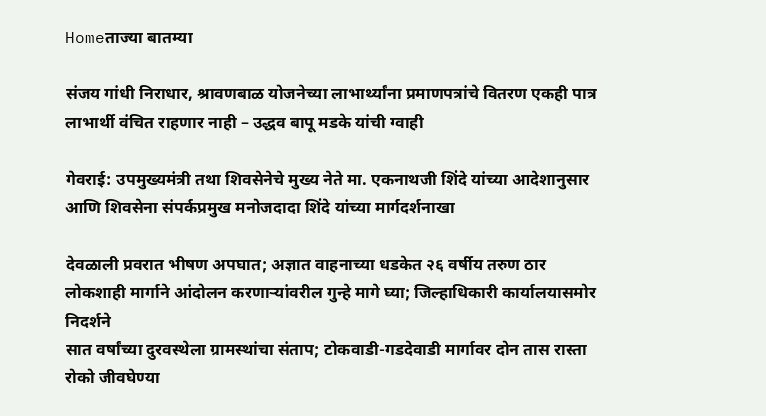Homeताज्या बातम्या

संजय गांधी निराधार, श्रावणबाळ योजनेच्या लाभार्थ्यांना प्रमाणपत्रांचे वितरण एकही पात्र लाभार्थी वंचित राहणार नाही – उद्धव बापू मडके यांची ग्वाही

गेवराई: उपमुख्यमंत्री तथा शिवसेनेचे मुख्य नेते मा. एकनाथजी शिंदे यांच्या आदेशानुसार आणि शिवसेना संपर्कप्रमुख मनोजदादा शिंदे यांच्या मार्गदर्शनाखा

देवळाली प्रवरात भीषण अपघात; अज्ञात वाहनाच्या धडकेत २६ वर्षीय तरुण ठार
लोकशाही मार्गाने आंदोलन करणार्‍यांवरील गुन्हे मागे घ्या; जिल्हाधिकारी कार्यालयासमोर निदर्शने
सात वर्षांच्या दुरवस्थेला ग्रामस्थांचा संताप; टोकवाडी-गडदेवाडी मार्गावर दोन तास रास्ता रोको जीवघेण्या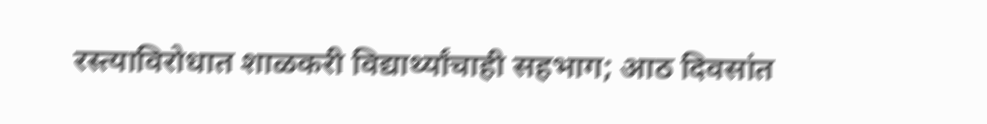रस्त्याविरोधात शाळकरी विद्यार्थ्यांचाही सहभाग; आठ दिवसांत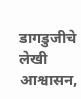डागडुजीचे लेखी आश्वासन,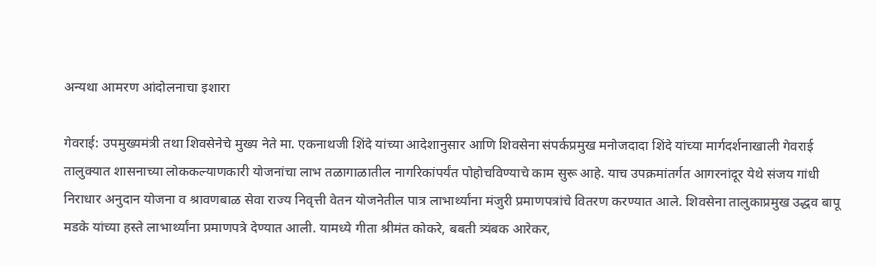अन्यथा आमरण आंदोलनाचा इशारा

गेवराई: उपमुख्यमंत्री तथा शिवसेनेचे मुख्य नेते मा. एकनाथजी शिंदे यांच्या आदेशानुसार आणि शिवसेना संपर्कप्रमुख मनोजदादा शिंदे यांच्या मार्गदर्शनाखाली गेवराई तालुक्यात शासनाच्या लोककल्याणकारी योजनांचा लाभ तळागाळातील नागरिकांपर्यंत पोहोचविण्याचे काम सुरू आहे. याच उपक्रमांतर्गत आगरनांदूर येथे संजय गांधी निराधार अनुदान योजना व श्रावणबाळ सेवा राज्य निवृत्ती वेतन योजनेतील पात्र लाभार्थ्यांना मंजुरी प्रमाणपत्रांचे वितरण करण्यात आले. शिवसेना तालुकाप्रमुख उद्धव बापू मडके यांच्या हस्ते लाभार्थ्यांना प्रमाणपत्रे देण्यात आली. यामध्ये गीता श्रीमंत कोकरे, बबती त्र्यंबक आरेकर,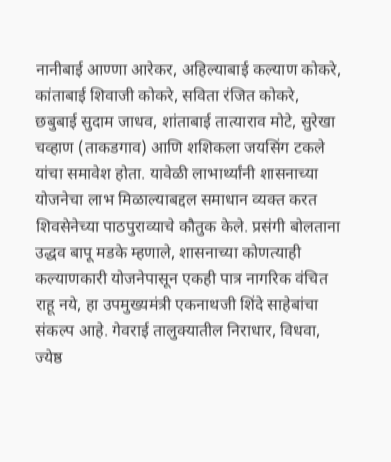नानीबाई आण्णा आरेकर, अहिल्याबाई कल्याण कोकरे, कांताबाई शिवाजी कोकरे, सविता रंजित कोकरे, छबुबाई सुदाम जाधव, शांताबाई तात्याराव मोटे, सुरेखा चव्हाण (ताकडगाव) आणि शशिकला जयसिंग टकले यांचा समावेश होता. यावेळी लाभार्थ्यांनी शासनाच्या योजनेचा लाभ मिळाल्याबद्दल समाधान व्यक्त करत शिवसेनेच्या पाठपुराव्याचे कौतुक केले. प्रसंगी बोलताना उद्धव बापू मडके म्हणाले, शासनाच्या कोणत्याही कल्याणकारी योजनेपासून एकही पात्र नागरिक वंचित राहू नये, हा उपमुख्यमंत्री एकनाथजी शिंदे साहेबांचा संकल्प आहे. गेवराई तालुक्यातील निराधार, विधवा, ज्येष्ठ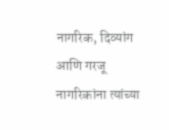नागरिक, दिव्यांग आणि गरजू नागरिकांना त्यांच्या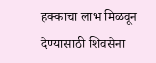हक्काचा लाभ मिळवून देण्यासाठी शिवसेना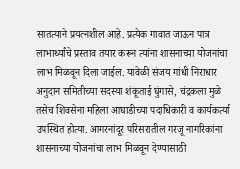सातत्याने प्रयत्नशील आहे. प्रत्येक गावात जाऊन पात्र लाभार्थ्यांचे प्रस्ताव तयार करून त्यांना शासनाच्या योजनांचा लाभ मिळवून दिला जाईल. यावेळी संजय गांधी निराधार अनुदान समितीच्या सदस्या शंकूताई घुंगासे, चंद्रकला मुळे तसेच शिवसेना महिला आघाडीच्या पदाधिकारी व कार्यकर्त्या उपस्थित होत्या. आगरनांदूर परिसरातील गरजू नागरिकांना शासनाच्या योजनांचा लाभ मिळवून देण्यासाठी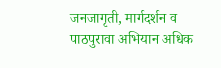जनजागृती, मार्गदर्शन व पाठपुरावा अभियान अधिक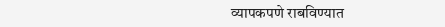व्यापकपणे राबविण्यात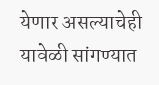येणार असल्याचेही यावेळी सांगण्यात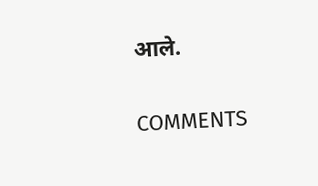आले.

COMMENTS